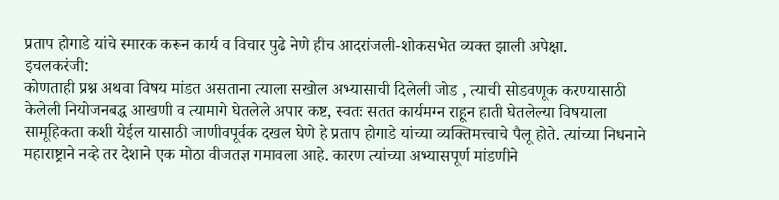प्रताप होगाडे यांचे स्मारक करून कार्य व विचार पुढे नेणे हीच आदरांजली-शोकसभेत व्यक्त झाली अपेक्षा.
इचलकरंजी:
कोणताही प्रश्न अथवा विषय मांडत असताना त्याला सखोल अभ्यासाची दिलेली जोड , त्याची सोडवणूक करण्यासाठी केलेली नियोजनबद्ध आखणी व त्यामागे घेतलेले अपार कष्ट, स्वतः सतत कार्यमग्न राहून हाती घेतलेल्या विषयाला सामूहिकता कशी येईल यासाठी जाणीवपूर्वक दखल घेणे हे प्रताप होगाडे यांच्या व्यक्तिमत्त्वाचे पैलू होते. त्यांच्या निधनाने महाराष्ट्राने नव्हे तर देशाने एक मोठा वीजतज्ञ गमावला आहे. कारण त्यांच्या अभ्यासपूर्ण मांडणीने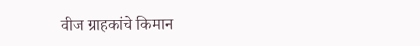वीज ग्राहकांचे किमान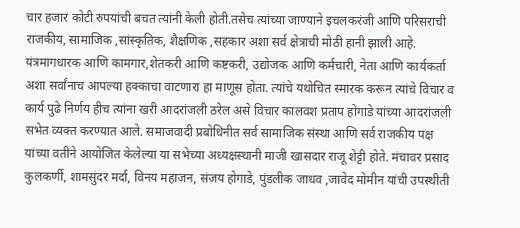चार हजार कोटी रुपयांची बचत त्यांनी केली होती.तसेच त्यांच्या जाण्याने इचलकरंजी आणि परिसराची राजकीय, सामाजिक ,सांस्कृतिक, शैक्षणिक ,सहकार अशा सर्व क्षेत्राची मोठी हानी झाली आहे. यंत्रमागधारक आणि कामगार,शेतकरी आणि कष्टकरी, उद्योजक आणि कर्मचारी, नेता आणि कार्यकर्ता अशा सर्वांनाच आपल्या हक्काचा वाटणारा हा माणूस होता. त्यांचे यथोचित स्मारक करून त्यांचे विचार व कार्य पुढे निर्णय हीच त्यांना खरी आदरांजली ठरेल असे विचार कालवश प्रताप होगाडे यांच्या आदरांजली सभेत व्यक्त करण्यात आले. समाजवादी प्रबोधिनीत सर्व सामाजिक संस्था आणि सर्व राजकीय पक्ष यांच्या वतीने आयोजित केलेल्या या सभेच्या अध्यक्षस्थानी माजी खासदार राजू शेट्टी होते. मंचावर प्रसाद कुलकर्णी, शामसुंदर मर्दा, विनय महाजन, संजय होगाडे, पुंडलीक जाधव ,जावेद मोमीन यांची उपस्थीती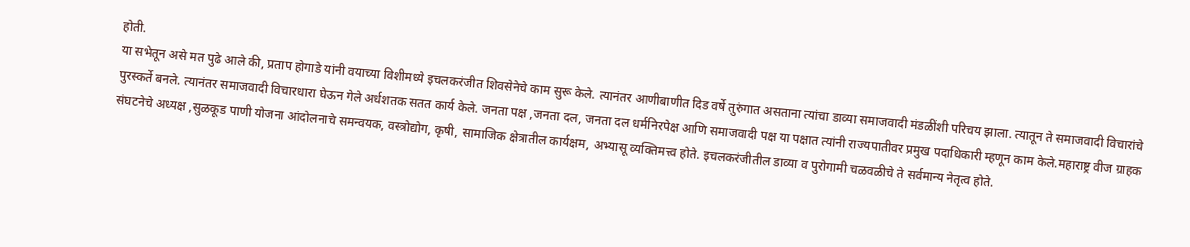होती.
या सभेतून असे मत पुढे आले की, प्रताप होगाडे यांनी वयाच्या विशीमध्ये इचलकरंजीत शिवसेनेचे काम सुरू केले. त्यानंतर आणीबाणीत दिड वर्षे तुरुंगात असताना त्यांचा डाव्या समाजवादी मंडळींशी परिचय झाला. त्यातून ते समाजवादी विचारांचे पुरस्कर्ते बनले. त्यानंतर समाजवादी विचारधारा घेऊन गेले अर्धशतक सतत कार्य केले. जनता पक्ष ,जनता दल, जनता दल धर्मनिरपेक्ष आणि समाजवादी पक्ष या पक्षात त्यांनी राज्यपातीवर प्रमुख पदाधिकारी म्हणून काम केले.महाराष्ट्र वीज ग्राहक संघटनेचे अध्यक्ष ,सुळकूड पाणी योजना आंदोलनाचे समन्वयक, वस्त्रोद्योग, कृषी, सामाजिक क्षेत्रातील कार्यक्षम, अभ्यासू व्यक्तिमत्त्व होते. इचलकरंजीतील डाव्या व पुरोगामी चळवळीचे ते सर्वमान्य नेतृत्व होते.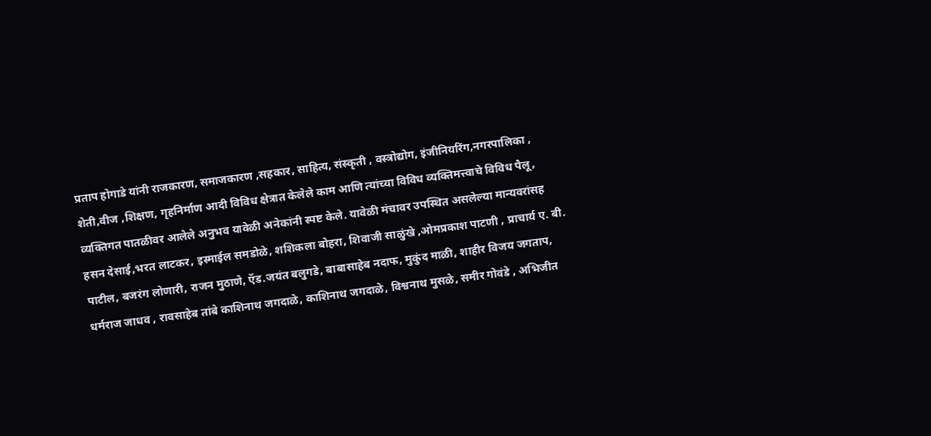प्रताप होगाडे यांनी राजकारण, समाजकारण ,सहकार, साहित्य, संस्कृती , वस्त्रोद्योग, इंजीनियरिंग,नगरपालिका , शेती,वीज ,शिक्षण, गृहनिर्माण आदी विविध क्षेत्रात केलेले काम आणि त्यांच्या विविध व्यक्तिमत्त्वाचे विविध पैलू, व्यक्तिगत पातळीवर आलेले अनुभव यावेळी अनेकांनी स्पष्ट केले. यावेळी मंचावर उपस्थित असलेल्या मान्यवरांसह
हसन देसाई,भरत लाटकर, इस्माईल समडोळे, शशिकला बोहरा, शिवाजी साळुंखे ,ओमप्रकाश पाटणी , प्राचार्य ए. बी. पाटील, बजरंग लोणारी, राजन मुठाणे, ऍड.जयंत बलुगडे, बाबासाहेब नदाफ, मुकुंद माळी, शाहीर विजय जगताप, धर्मराज जाधव , रावसाहेब तांबे काशिनाथ जगदाळे, काशिनाथ जगदाळे, विश्वनाथ मुसळे, समीर गोवंडे , अभिजीत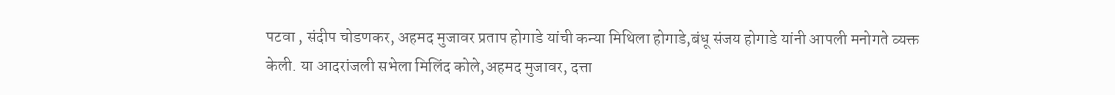पटवा , संदीप चोडणकर, अहमद मुजावर प्रताप होगाडे यांची कन्या मिथिला होगाडे,बंधू संजय होगाडे यांनी आपली मनोगते व्यक्त केली. या आदरांजली सभेला मिलिंद कोले,अहमद मुजावर, दत्ता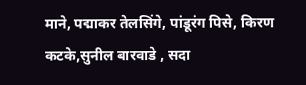माने, पद्माकर तेलसिंगे, पांडूरंग पिसे, किरण कटके,सुनील बारवाडे , सदा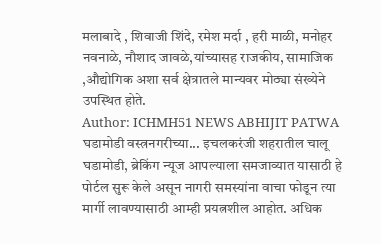मलाबादे , शिवाजी शिंदे, रमेश मर्दा , हरी माळी, मनोहर नवनाळे, नौशाद जावळे,यांच्यासह राजकीय, सामाजिक ,औद्योगिक अशा सर्व क्षेत्रातले मान्यवर मोठ्या संख्येने उपस्थित होते.
Author: ICHMH51 NEWS ABHIJIT PATWA
घडामोडी वस्त्रनगरीच्या... इचलकरंजी शहरातील चालू घडामोडी, ब्रेकिंग न्यूज आपल्याला समजाव्यात यासाठी हे पोर्टल सुरू केले असून नागरी समस्यांना वाचा फोडून त्या मार्गी लावण्यासाठी आम्ही प्रयत्नशील आहोत. अधिक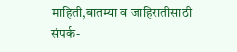माहिती,बातम्या व जाहिरातीसाठी संपर्क-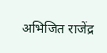अभिजित राजेंद्र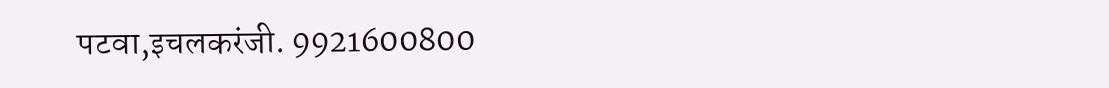पटवा,इचलकरंजी. 9921600800